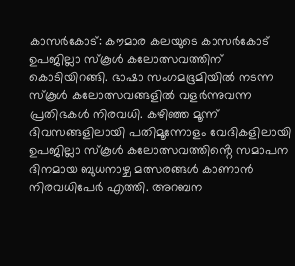കാസർകോട്: കൗമാര കലയുടെ കാസർകോട് ഉപജില്ലാ സ്കൂൾ കലോത്സവത്തിന് കൊടിയിറങ്ങി. ഭാഷാ സംഗമഭൂമിയിൽ നടന്ന സ്കൂൾ കലോത്സവങ്ങളിൽ വളർന്നുവന്ന പ്രതിഭകൾ നിരവധി. കഴിഞ്ഞ മൂന്ന് ദിവസങ്ങളിലായി പതിമൂന്നോളം വേദികളിലായി ഉപജില്ലാ സ്കൂൾ കലോത്സവത്തിൻ്റെ സമാപന ദിനമായ ബുധനാഴ്ച മത്സരങ്ങൾ കാണാൻ നിരവധിപേർ എത്തി. അറബന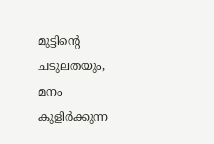മുട്ടിൻ്റെ ചടുലതയും, മനം കുളിർക്കുന്ന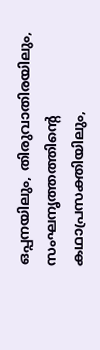ഒപ്പനയിലും, തിരുവാതിരയിലും, സംഘനൃത്തത്തിൻ്റെ കഥാപ്രസക്തിയിലും,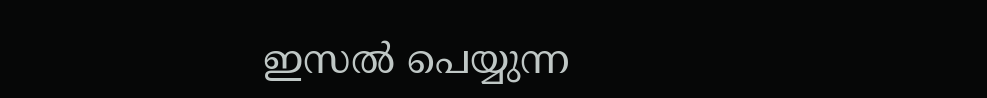ഇസൽ പെയ്യുന്ന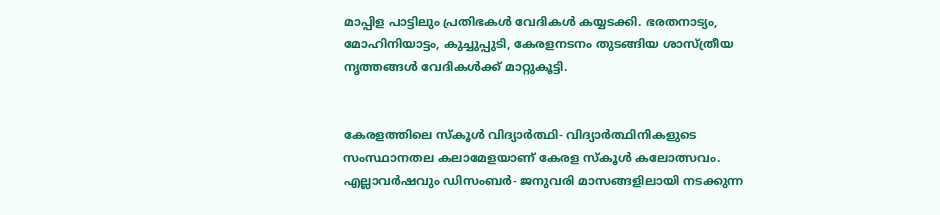മാപ്പിള പാട്ടിലും പ്രതിഭകൾ വേദികൾ കയ്യടക്കി. ഭരതനാട്യം, മോഹിനിയാട്ടം, കുച്ചുപ്പുടി, കേരളനടനം തുടങ്ങിയ ശാസ്ത്രീയ നൃത്തങ്ങൾ വേദികൾക്ക് മാറ്റുകൂട്ടി.


കേരളത്തിലെ സ്കൂൾ വിദ്യാർത്ഥി- വിദ്യാർത്ഥിനികളുടെ സംസ്ഥാനതല കലാമേളയാണ് കേരള സ്കൂൾ കലോത്സവം. എല്ലാവർഷവും ഡിസംബർ- ജനുവരി മാസങ്ങളിലായി നടക്കുന്ന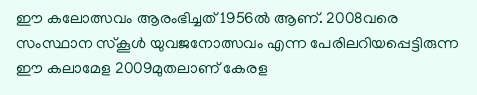ഈ കലോത്സവം ആരംഭിച്ചത് 1956ൽ ആണ്. 2008വരെ സംസ്ഥാന സ്കൂൾ യുവജനോത്സവം എന്ന പേരിലറിയപ്പെട്ടിരുന്ന ഈ കലാമേള 2009മുതലാണ് കേരള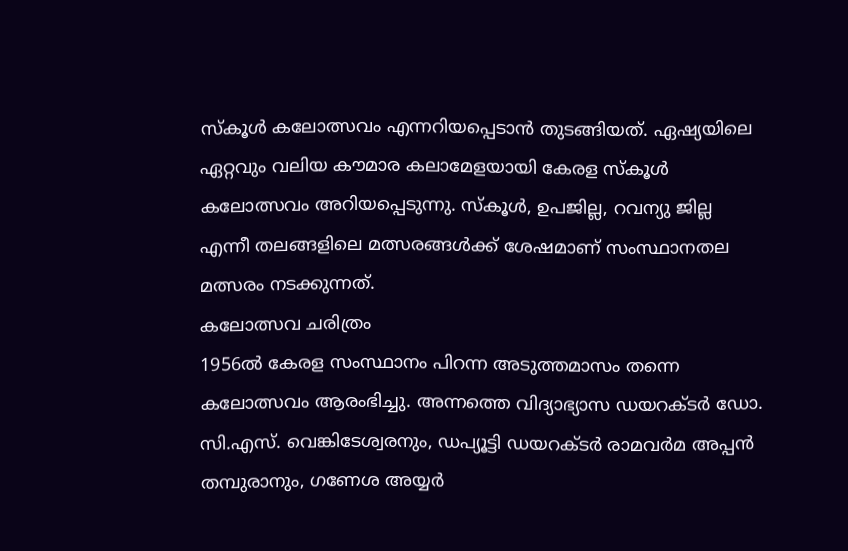സ്കൂൾ കലോത്സവം എന്നറിയപ്പെടാൻ തുടങ്ങിയത്. ഏഷ്യയിലെ ഏറ്റവും വലിയ കൗമാര കലാമേളയായി കേരള സ്കൂൾ കലോത്സവം അറിയപ്പെടുന്നു. സ്കൂൾ, ഉപജില്ല, റവന്യു ജില്ല എന്നീ തലങ്ങളിലെ മത്സരങ്ങൾക്ക് ശേഷമാണ് സംസ്ഥാനതല മത്സരം നടക്കുന്നത്.
കലോത്സവ ചരിത്രം
1956ൽ കേരള സംസ്ഥാനം പിറന്ന അടുത്തമാസം തന്നെ കലോത്സവം ആരംഭിച്ചു. അന്നത്തെ വിദ്യാഭ്യാസ ഡയറക്ടർ ഡോ. സി.എസ്. വെങ്കിടേശ്വരനും, ഡപ്യൂട്ടി ഡയറക്ടർ രാമവർമ അപ്പൻ തമ്പുരാനും, ഗണേശ അയ്യർ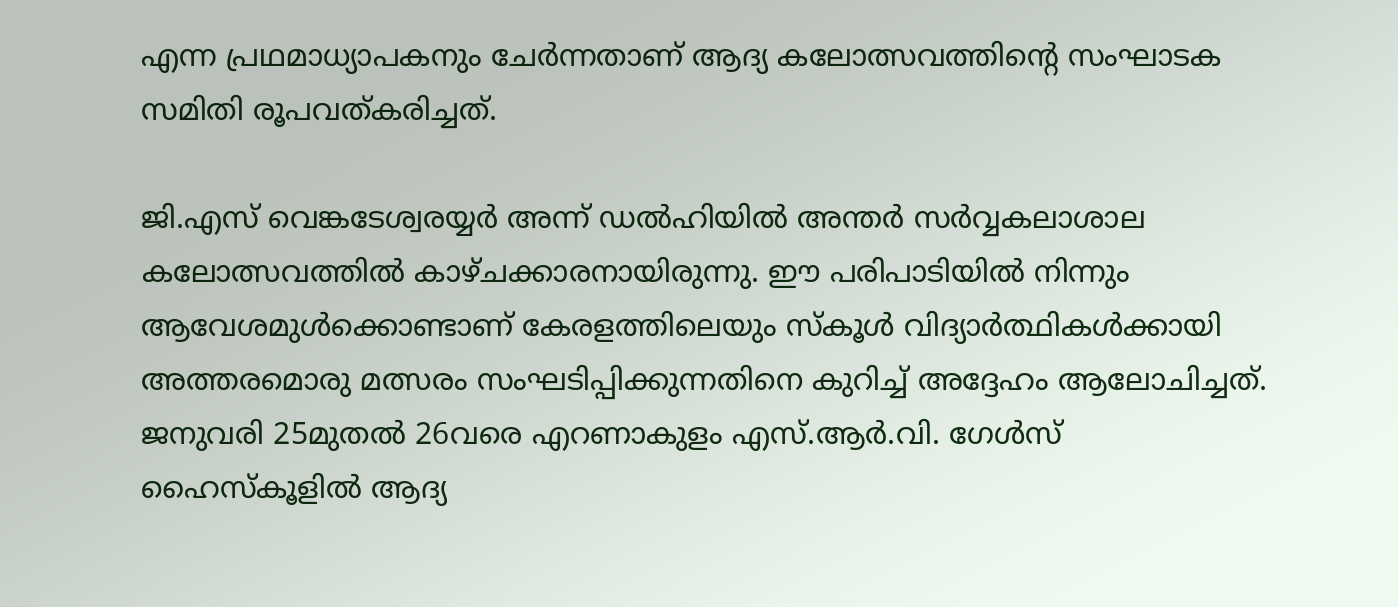എന്ന പ്രഥമാധ്യാപകനും ചേർന്നതാണ് ആദ്യ കലോത്സവത്തിൻ്റെ സംഘാടക സമിതി രൂപവത്കരിച്ചത്.

ജി.എസ് വെങ്കടേശ്വരയ്യർ അന്ന് ഡൽഹിയിൽ അന്തർ സർവ്വകലാശാല കലോത്സവത്തിൽ കാഴ്ചക്കാരനായിരുന്നു. ഈ പരിപാടിയിൽ നിന്നും ആവേശമുൾക്കൊണ്ടാണ് കേരളത്തിലെയും സ്കൂൾ വിദ്യാർത്ഥികൾക്കായി അത്തരമൊരു മത്സരം സംഘടിപ്പിക്കുന്നതിനെ കുറിച്ച് അദ്ദേഹം ആലോചിച്ചത്. ജനുവരി 25മുതൽ 26വരെ എറണാകുളം എസ്.ആർ.വി. ഗേൾസ് ഹൈസ്കൂളിൽ ആദ്യ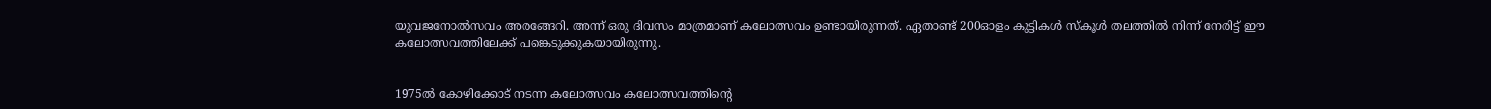യുവജനോൽസവം അരങ്ങേറി. അന്ന് ഒരു ദിവസം മാത്രമാണ് കലോത്സവം ഉണ്ടായിരുന്നത്. ഏതാണ്ട് 200ഓളം കുട്ടികൾ സ്കൂൾ തലത്തിൽ നിന്ന് നേരിട്ട് ഈ കലോത്സവത്തിലേക്ക് പങ്കെടുക്കുകയായിരുന്നു.


1975ൽ കോഴിക്കോട് നടന്ന കലോത്സവം കലോത്സവത്തിൻ്റെ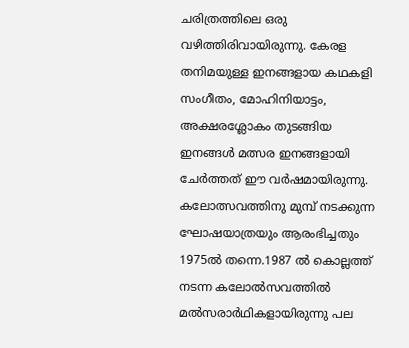ചരിത്രത്തിലെ ഒരു വഴിത്തിരിവായിരുന്നു. കേരള തനിമയുള്ള ഇനങ്ങളായ കഥകളി സംഗീതം, മോഹിനിയാട്ടം, അക്ഷരശ്ലോകം തുടങ്ങിയ ഇനങ്ങൾ മത്സര ഇനങ്ങളായി ചേർത്തത് ഈ വർഷമായിരുന്നു. കലോത്സവത്തിനു മുമ്പ് നടക്കുന്ന ഘോഷയാത്രയും ആരംഭിച്ചതും 1975ൽ തന്നെ.1987 ൽ കൊല്ലത്ത് നടന്ന കലോൽസവത്തിൽ മൽസരാർഥികളായിരുന്നു പല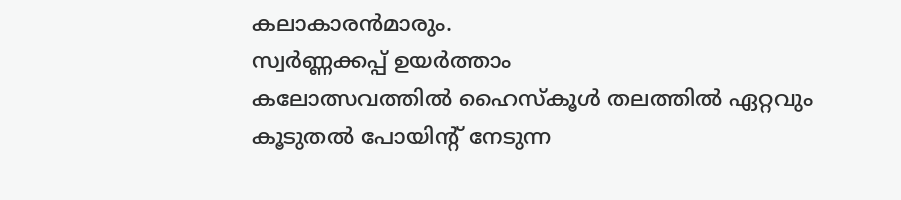കലാകാരൻമാരും.
സ്വർണ്ണക്കപ്പ് ഉയർത്താം
കലോത്സവത്തിൽ ഹൈസ്കൂൾ തലത്തിൽ ഏറ്റവും കൂടുതൽ പോയിന്റ് നേടുന്ന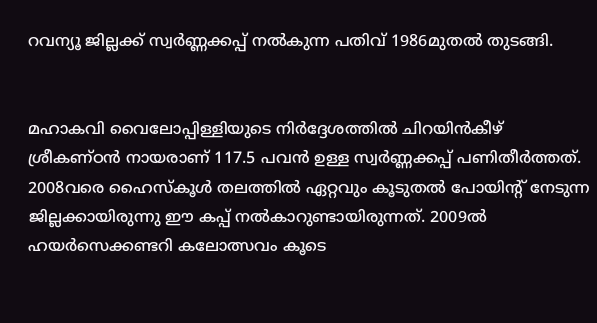റവന്യൂ ജില്ലക്ക് സ്വർണ്ണക്കപ്പ് നൽകുന്ന പതിവ് 1986മുതൽ തുടങ്ങി.


മഹാകവി വൈലോപ്പിള്ളിയുടെ നിർദ്ദേശത്തിൽ ചിറയിൻകീഴ് ശ്രീകണ്ഠൻ നായരാണ് 117.5 പവൻ ഉള്ള സ്വർണ്ണക്കപ്പ് പണിതീർത്തത്. 2008വരെ ഹൈസ്കൂൾ തലത്തിൽ ഏറ്റവും കൂടുതൽ പോയിന്റ് നേടുന്ന ജില്ലക്കായിരുന്നു ഈ കപ്പ് നൽകാറുണ്ടായിരുന്നത്. 2009ൽ ഹയർസെക്കണ്ടറി കലോത്സവം കൂടെ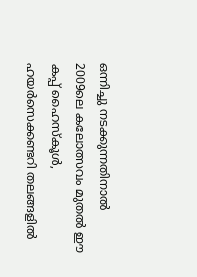ഒന്നിച്ചു നടക്കുന്നതിനാൽ 2009ലെ കലോത്സവം മുതൽ ഈ കപ്പ് ഹൈസ്കൂൾ, ഹയർസെക്കണ്ടറി തലങ്ങളിൽ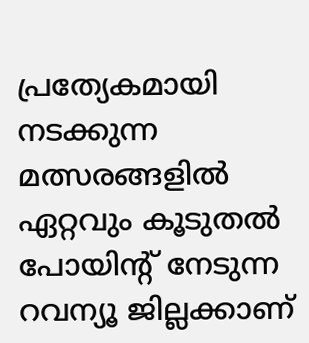പ്രത്യേകമായി നടക്കുന്ന മത്സരങ്ങളിൽ ഏറ്റവും കൂടുതൽ പോയിന്റ് നേടുന്ന റവന്യൂ ജില്ലക്കാണ്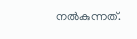നൽകുന്നത്.